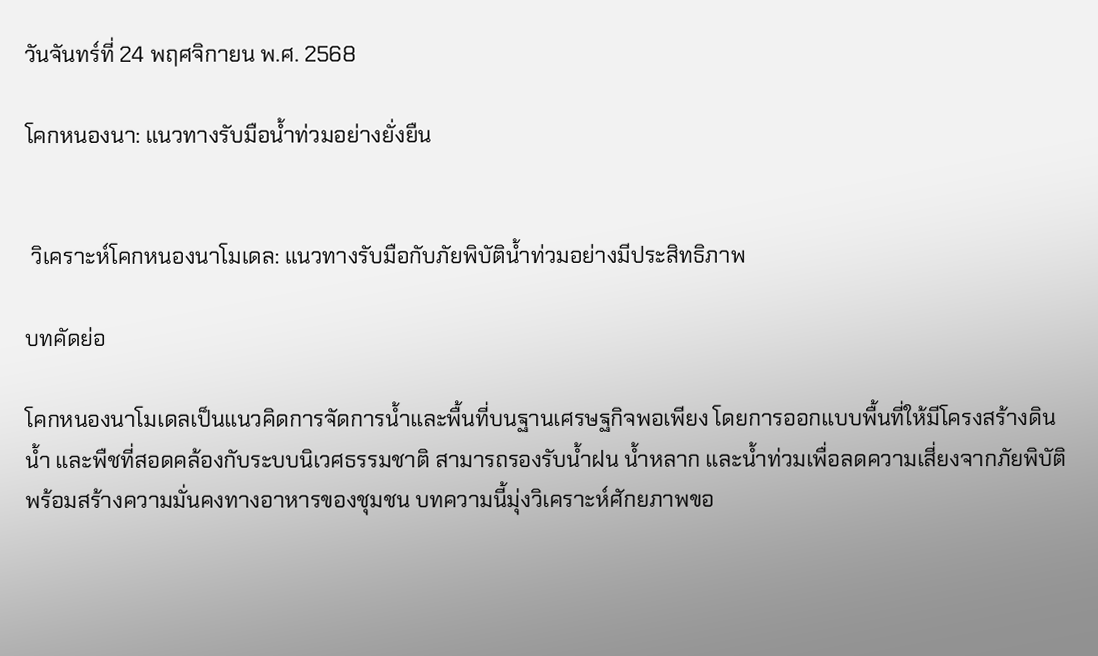วันจันทร์ที่ 24 พฤศจิกายน พ.ศ. 2568

โคกหนองนา: แนวทางรับมือน้ำท่วมอย่างยั่งยืน


 วิเคราะห์โคกหนองนาโมเดล: แนวทางรับมือกับภัยพิบัติน้ำท่วมอย่างมีประสิทธิภาพ

บทคัดย่อ

โคกหนองนาโมเดลเป็นแนวคิดการจัดการน้ำและพื้นที่บนฐานเศรษฐกิจพอเพียง โดยการออกแบบพื้นที่ให้มีโครงสร้างดิน น้ำ และพืชที่สอดคล้องกับระบบนิเวศธรรมชาติ สามารถรองรับน้ำฝน น้ำหลาก และน้ำท่วมเพื่อลดความเสี่ยงจากภัยพิบัติ พร้อมสร้างความมั่นคงทางอาหารของชุมชน บทความนี้มุ่งวิเคราะห์ศักยภาพขอ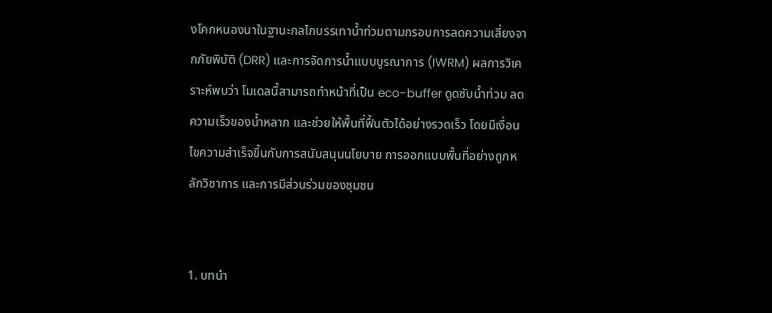งโคกหนองนาในฐานะกลไกบรรเทาน้ำท่วมตามกรอบการลดความเสี่ยงจากภัยพิบัติ (DRR) และการจัดการน้ำแบบบูรณาการ (IWRM) ผลการวิเคราะห์พบว่า โมเดลนี้สามารถทำหน้าที่เป็น eco-buffer ดูดซับน้ำท่วม ลดความเร็วของน้ำหลาก และช่วยให้พื้นที่ฟื้นตัวได้อย่างรวดเร็ว โดยมีเงื่อนไขความสำเร็จขึ้นกับการสนับสนุนนโยบาย การออกแบบพื้นที่อย่างถูกหลักวิชาการ และการมีส่วนร่วมของชุมชน


1. บทนำ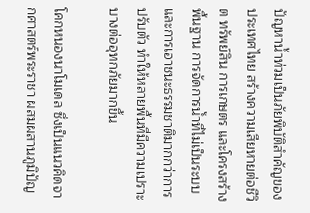ปัญหาน้ำท่วมเป็นภัยพิบัติสำคัญของประเทศไทย สร้างความเสียหายต่อชีวิต ทรัพย์สิน การเกษตร และโครงสร้างพื้นฐาน การจัดการน้ำที่ไม่เป็นระบบและการเอาชนะธรรมชาติมากกว่าการปรับตัว ทำให้หลายพื้นที่มีความเปราะบางต่ออุทกภัยมากขึ้น

โคกหนองนาโมเดล ซึ่งเป็นแนวคิดจากศาสตร์พระราชา ผสมผสานภูมิปัญ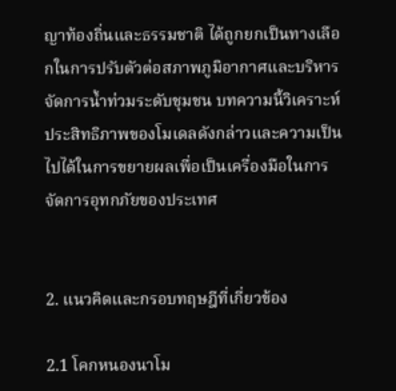ญาท้องถิ่นและธรรมชาติ ได้ถูกยกเป็นทางเลือกในการปรับตัวต่อสภาพภูมิอากาศและบริหารจัดการน้ำท่วมระดับชุมชน บทความนี้วิเคราะห์ประสิทธิภาพของโมเดลดังกล่าวและความเป็นไปได้ในการขยายผลเพื่อเป็นเครื่องมือในการจัดการอุทกภัยของประเทศ


2. แนวคิดและกรอบทฤษฎีที่เกี่ยวข้อง

2.1 โคกหนองนาโม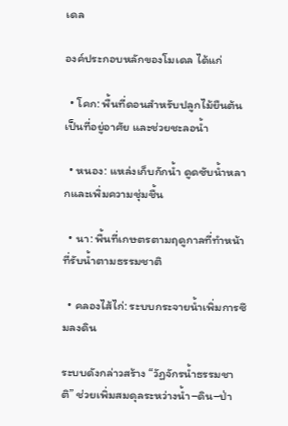เดล

องค์ประกอบหลักของโมเดล ได้แก่

  • โคก: พื้นที่ดอนสำหรับปลูกไม้ยืนต้น เป็นที่อยู่อาศัย และช่วยชะลอน้ำ

  • หนอง: แหล่งเก็บกักน้ำ ดูดซับน้ำหลากและเพิ่มความชุ่มชื้น

  • นา: พื้นที่เกษตรตามฤดูกาลที่ทำหน้าที่รับน้ำตามธรรมชาติ

  • คลองไส้ไก่: ระบบกระจายน้ำเพิ่มการซึมลงดิน

ระบบดังกล่าวสร้าง “วัฏจักรน้ำธรรมชาติ” ช่วยเพิ่มสมดุลระหว่างน้ำ–ดิน–ป่า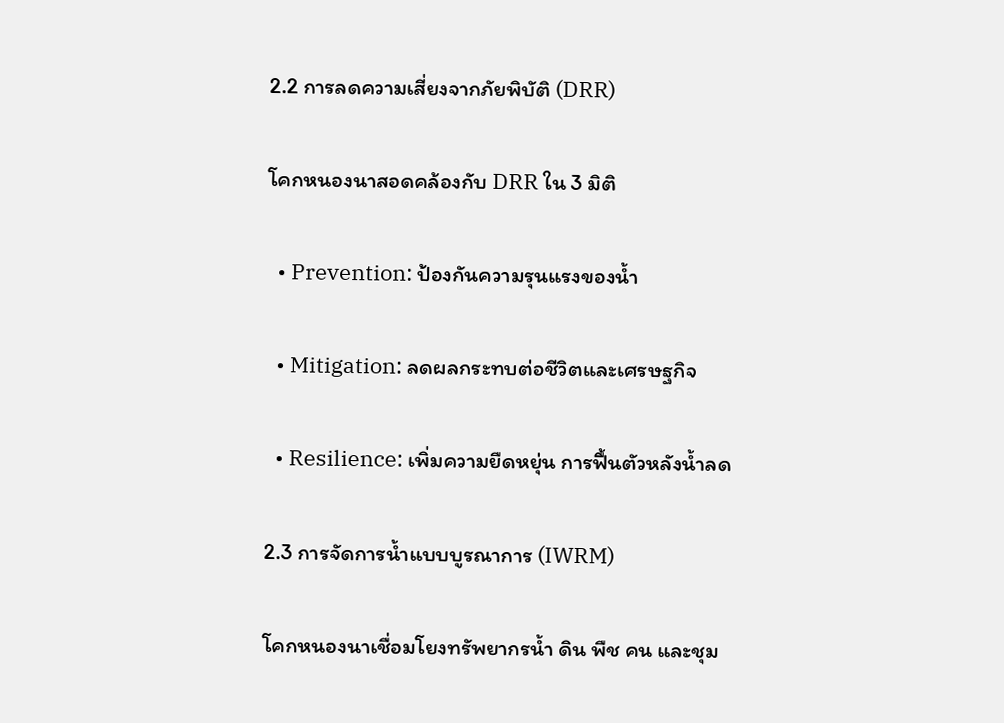2.2 การลดความเสี่ยงจากภัยพิบัติ (DRR)

โคกหนองนาสอดคล้องกับ DRR ใน 3 มิติ

  • Prevention: ป้องกันความรุนแรงของน้ำ

  • Mitigation: ลดผลกระทบต่อชีวิตและเศรษฐกิจ

  • Resilience: เพิ่มความยืดหยุ่น การฟื้นตัวหลังน้ำลด

2.3 การจัดการน้ำแบบบูรณาการ (IWRM)

โคกหนองนาเชื่อมโยงทรัพยากรน้ำ ดิน พืช คน และชุม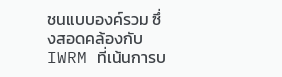ชนแบบองค์รวม ซึ่งสอดคล้องกับ IWRM ที่เน้นการบ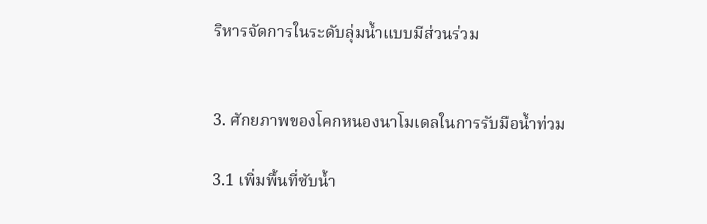ริหารจัดการในระดับลุ่มน้ำแบบมีส่วนร่วม


3. ศักยภาพของโคกหนองนาโมเดลในการรับมือน้ำท่วม

3.1 เพิ่มพื้นที่ซับน้ำ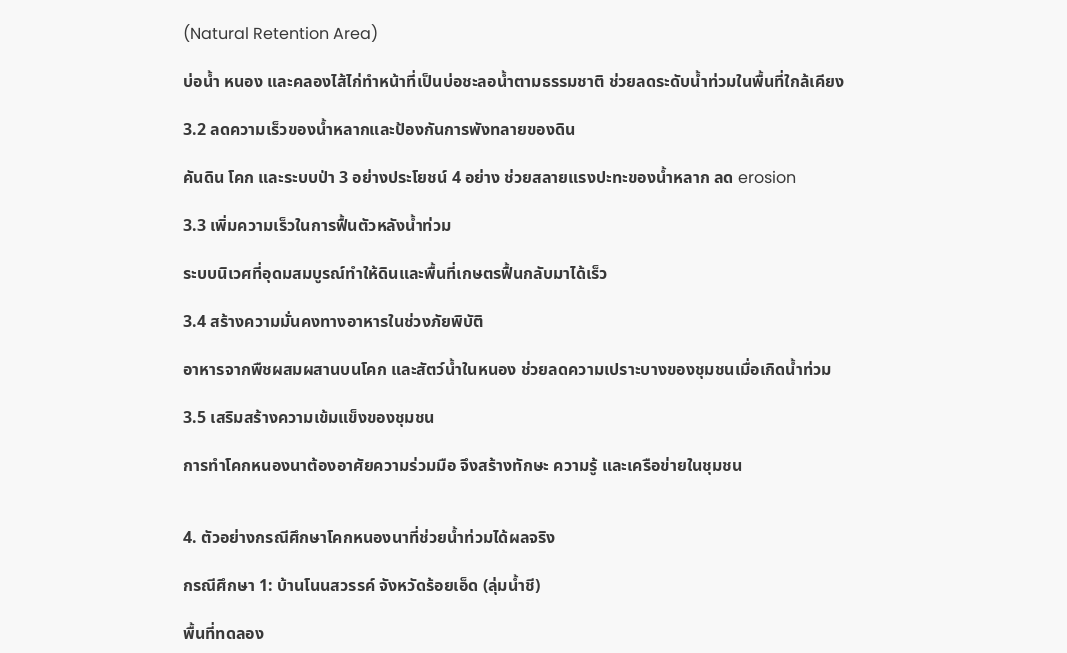(Natural Retention Area)

บ่อน้ำ หนอง และคลองไส้ไก่ทำหน้าที่เป็นบ่อชะลอน้ำตามธรรมชาติ ช่วยลดระดับน้ำท่วมในพื้นที่ใกล้เคียง

3.2 ลดความเร็วของน้ำหลากและป้องกันการพังทลายของดิน

คันดิน โคก และระบบป่า 3 อย่างประโยชน์ 4 อย่าง ช่วยสลายแรงปะทะของน้ำหลาก ลด erosion

3.3 เพิ่มความเร็วในการฟื้นตัวหลังน้ำท่วม

ระบบนิเวศที่อุดมสมบูรณ์ทำให้ดินและพื้นที่เกษตรฟื้นกลับมาได้เร็ว

3.4 สร้างความมั่นคงทางอาหารในช่วงภัยพิบัติ

อาหารจากพืชผสมผสานบนโคก และสัตว์น้ำในหนอง ช่วยลดความเปราะบางของชุมชนเมื่อเกิดน้ำท่วม

3.5 เสริมสร้างความเข้มแข็งของชุมชน

การทำโคกหนองนาต้องอาศัยความร่วมมือ จึงสร้างทักษะ ความรู้ และเครือข่ายในชุมชน


4. ตัวอย่างกรณีศึกษาโคกหนองนาที่ช่วยน้ำท่วมได้ผลจริง

กรณีศึกษา 1: บ้านโนนสวรรค์ จังหวัดร้อยเอ็ด (ลุ่มน้ำชี)

พื้นที่ทดลอง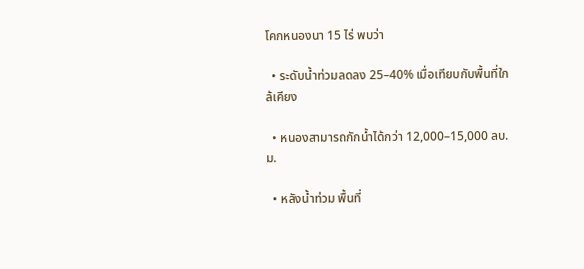โคกหนองนา 15 ไร่ พบว่า

  • ระดับน้ำท่วมลดลง 25–40% เมื่อเทียบกับพื้นที่ใกล้เคียง

  • หนองสามารถกักน้ำได้กว่า 12,000–15,000 ลบ.ม.

  • หลังน้ำท่วม พื้นที่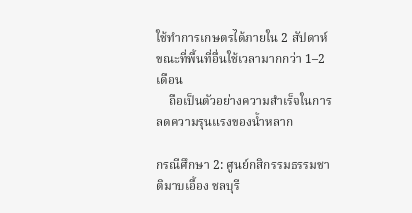ใช้ทำการเกษตรได้ภายใน 2 สัปดาห์ ขณะที่พื้นที่อื่นใช้เวลามากกว่า 1–2 เดือน
    ถือเป็นตัวอย่างความสำเร็จในการลดความรุนแรงของน้ำหลาก

กรณีศึกษา 2: ศูนย์กสิกรรมธรรมชาติมาบเอื้อง ชลบุรี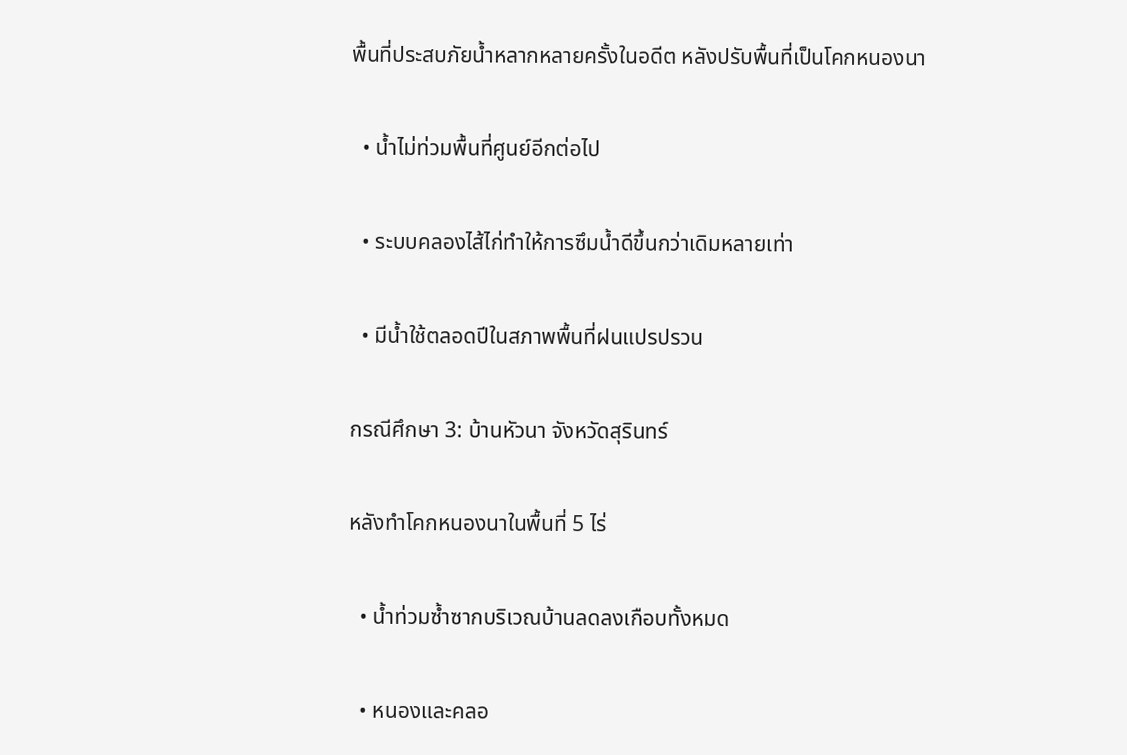พื้นที่ประสบภัยน้ำหลากหลายครั้งในอดีต หลังปรับพื้นที่เป็นโคกหนองนา

  • น้ำไม่ท่วมพื้นที่ศูนย์อีกต่อไป

  • ระบบคลองไส้ไก่ทำให้การซึมน้ำดีขึ้นกว่าเดิมหลายเท่า

  • มีน้ำใช้ตลอดปีในสภาพพื้นที่ฝนแปรปรวน

กรณีศึกษา 3: บ้านหัวนา จังหวัดสุรินทร์

หลังทำโคกหนองนาในพื้นที่ 5 ไร่

  • น้ำท่วมซ้ำซากบริเวณบ้านลดลงเกือบทั้งหมด

  • หนองและคลอ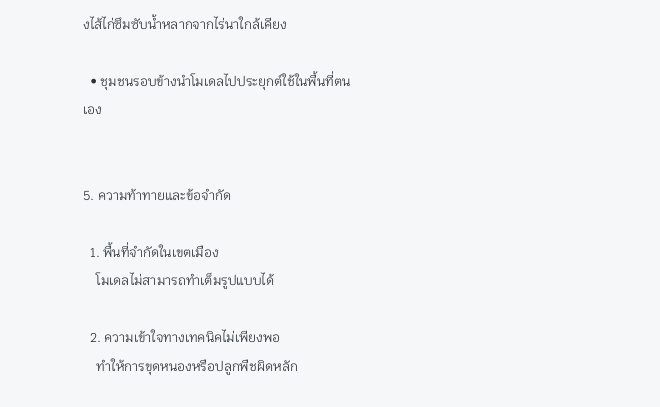งไส้ไก่ซึมซับน้ำหลากจากไร่นาใกล้เคียง

  • ชุมชนรอบข้างนำโมเดลไปประยุกต์ใช้ในพื้นที่ตนเอง


5. ความท้าทายและข้อจำกัด

  1. พื้นที่จำกัดในเขตเมือง
    โมเดลไม่สามารถทำเต็มรูปแบบได้

  2. ความเข้าใจทางเทคนิคไม่เพียงพอ
    ทำให้การขุดหนองหรือปลูกพืชผิดหลัก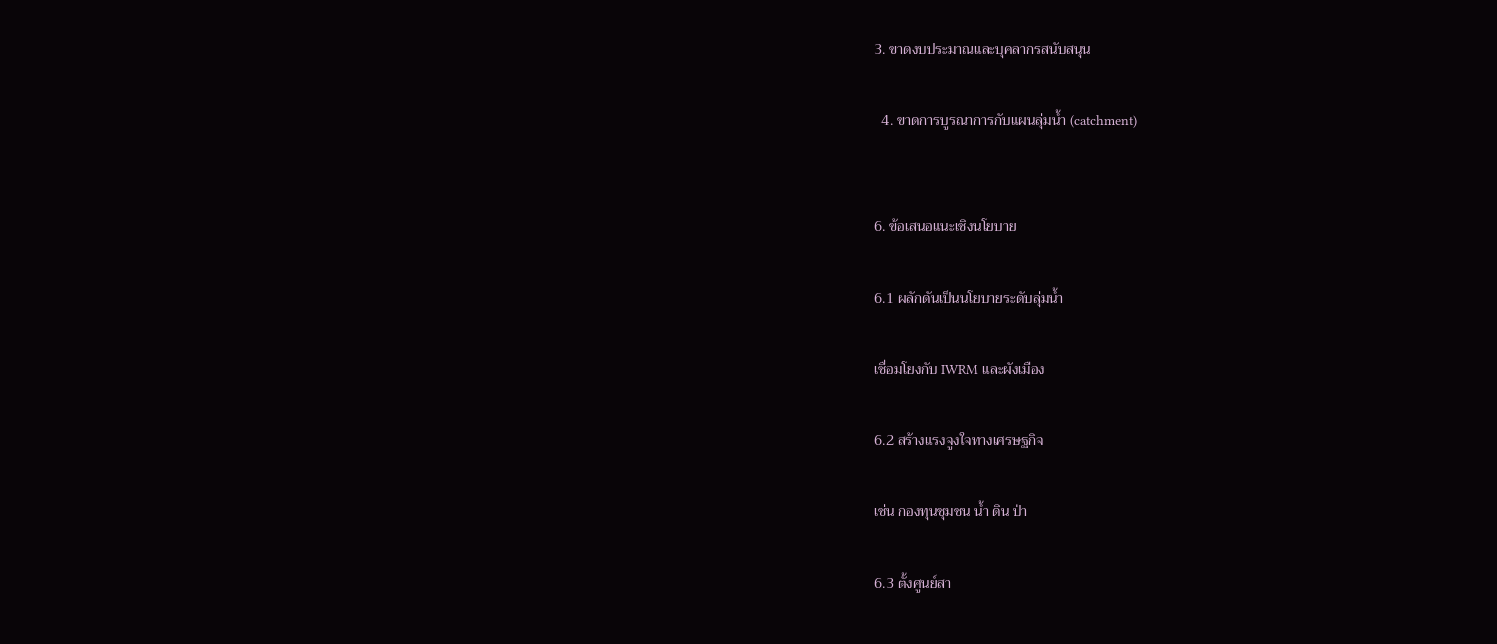3. ขาดงบประมาณและบุคลากรสนับสนุน

  4. ขาดการบูรณาการกับแผนลุ่มน้ำ (catchment)


6. ข้อเสนอแนะเชิงนโยบาย

6.1 ผลักดันเป็นนโยบายระดับลุ่มน้ำ

เชื่อมโยงกับ IWRM และผังเมือง

6.2 สร้างแรงจูงใจทางเศรษฐกิจ

เช่น กองทุนชุมชน น้ำ ดิน ป่า

6.3 ตั้งศูนย์สา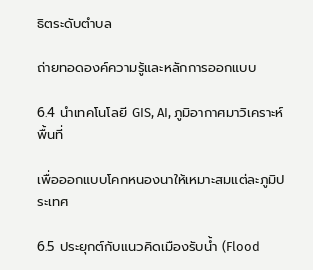ธิตระดับตำบล

ถ่ายทอดองค์ความรู้และหลักการออกแบบ

6.4 นำเทคโนโลยี GIS, AI, ภูมิอากาศมาวิเคราะห์พื้นที่

เพื่อออกแบบโคกหนองนาให้เหมาะสมแต่ละภูมิประเทศ

6.5 ประยุกต์กับแนวคิดเมืองรับน้ำ (Flood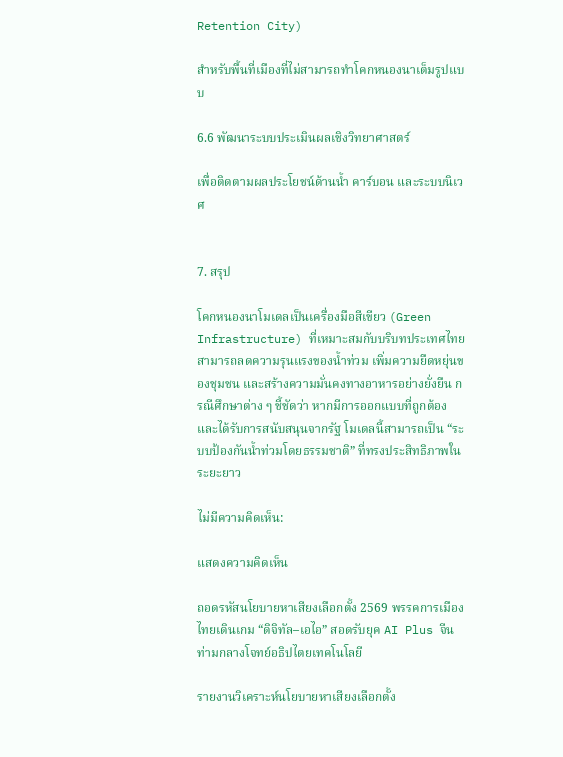Retention City)

สำหรับพื้นที่เมืองที่ไม่สามารถทำโคกหนองนาเต็มรูปแบบ

6.6 พัฒนาระบบประเมินผลเชิงวิทยาศาสตร์

เพื่อติดตามผลประโยชน์ด้านน้ำ คาร์บอน และระบบนิเวศ


7. สรุป

โคกหนองนาโมเดลเป็นเครื่องมือสีเขียว (Green Infrastructure) ที่เหมาะสมกับบริบทประเทศไทย สามารถลดความรุนแรงของน้ำท่วม เพิ่มความยืดหยุ่นของชุมชน และสร้างความมั่นคงทางอาหารอย่างยั่งยืน กรณีศึกษาต่าง ๆ ชี้ชัดว่า หากมีการออกแบบที่ถูกต้องและได้รับการสนับสนุนจากรัฐ โมเดลนี้สามารถเป็น “ระบบป้องกันน้ำท่วมโดยธรรมชาติ” ที่ทรงประสิทธิภาพในระยะยาว

ไม่มีความคิดเห็น:

แสดงความคิดเห็น

ถอดรหัสนโยบายหาเสียงเลือกตั้ง 2569 พรรคการเมืองไทยเดินเกม “ดิจิทัล–เอไอ” สอดรับยุค AI Plus จีน ท่ามกลางโจทย์อธิปไตยเทคโนโลยี

รายงานวิเคราะห์นโยบายหาเสียงเลือกตั้ง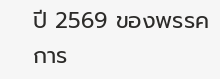ปี 2569 ของพรรคการ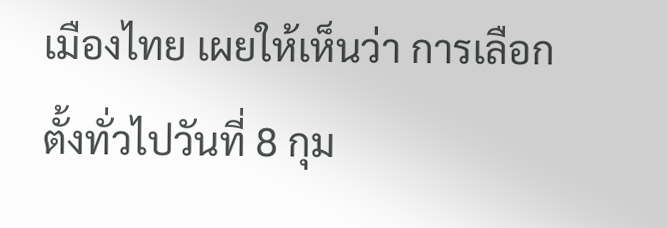เมืองไทย เผยให้เห็นว่า การเลือกตั้งทั่วไปวันที่ 8 กุม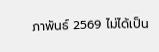ภาพันธ์ 2569 ไม่ได้เป็น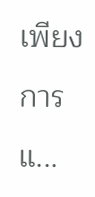เพียงการแ...